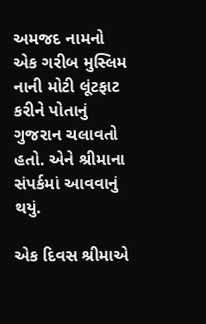અમજદ નામનો એક ગરીબ મુસ્લિમ નાની મોટી લૂંટફાટ કરીને પોતાનું ગુજરાન ચલાવતો હતો. એને શ્રીમાના સંપર્કમાં આવવાનું થયું.

એક દિવસ શ્રીમાએ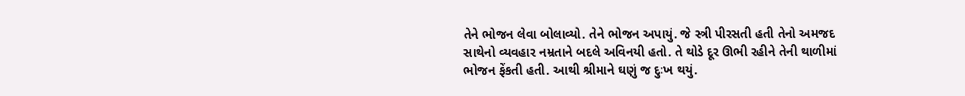તેને ભોજન લેવા બોલાવ્યો. તેને ભોજન અપાયું. જે સ્ત્રી પીરસતી હતી તેનો અમજદ સાથેનો વ્યવહાર નમ્રતાને બદલે અવિનયી હતો. તે થોડે દૂર ઊભી રહીને તેની થાળીમાં ભોજન ફેંકતી હતી. આથી શ્રીમાને ઘણું જ દુઃખ થયું.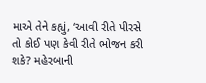માએ તેને કહ્યું, ‘આવી રીતે પીરસે તો કોઈ પણ કેવી રીતે ભોજન કરી શકે? મહેરબાની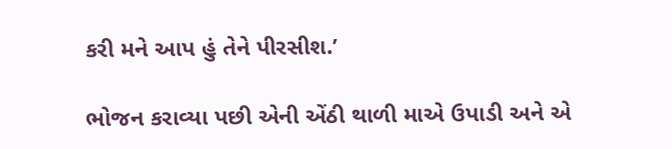કરી મને આપ હું તેને પીરસીશ.’

ભોજન કરાવ્યા પછી એની એંઠી થાળી માએ ઉપાડી અને એ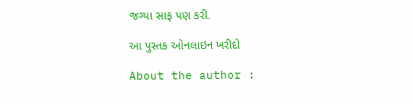જગ્યા સાફ પણ કરી.

આ પુસ્તક ઓનલાઇન ખરીદો

About the author :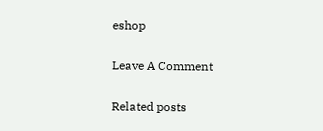eshop

Leave A Comment

Related posts